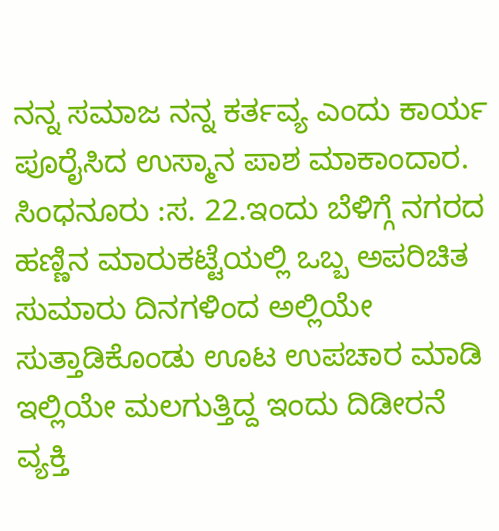ನನ್ನ ಸಮಾಜ ನನ್ನ ಕರ್ತವ್ಯ ಎಂದು ಕಾರ್ಯ ಪೂರೈಸಿದ ಉಸ್ಮಾನ ಪಾಶ ಮಾಕಾಂದಾರ.
ಸಿಂಧನೂರು :ಸ. 22.ಇಂದು ಬೆಳಿಗ್ಗೆ ನಗರದ ಹಣ್ಣಿನ ಮಾರುಕಟ್ಟೆಯಲ್ಲಿ ಒಬ್ಬ ಅಪರಿಚಿತ ಸುಮಾರು ದಿನಗಳಿಂದ ಅಲ್ಲಿಯೇ ಸುತ್ತಾಡಿಕೊಂಡು ಊಟ ಉಪಚಾರ ಮಾಡಿ ಇಲ್ಲಿಯೇ ಮಲಗುತ್ತಿದ್ದ ಇಂದು ದಿಡೀರನೆ ವ್ಯಕ್ತಿ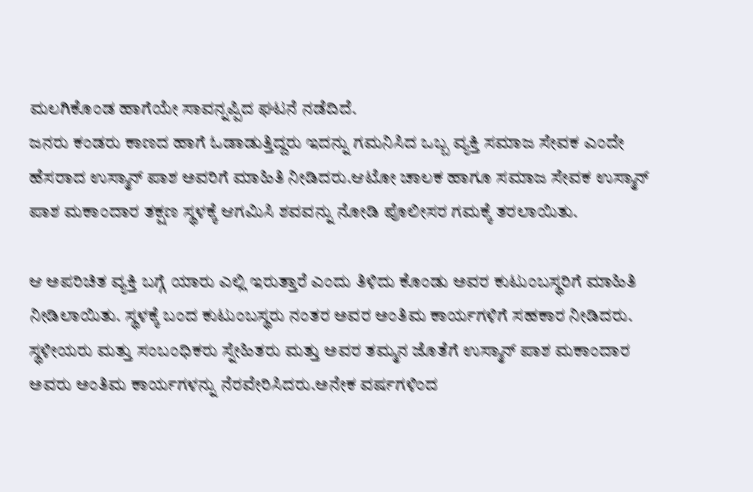ಮಲಗಿಕೊಂಡ ಹಾಗೆಯೇ ಸಾವನ್ನಪ್ಪಿದ ಘಟನೆ ನಡೆದಿದೆ.
ಜನರು ಕಂಡರು ಕಾಣದ ಹಾಗೆ ಓಡಾಡುತ್ತಿದ್ದರು ಇದನ್ನು ಗಮನಿಸಿದ ಒಬ್ಬ ವ್ಯಕ್ತಿ ಸಮಾಜ ಸೇವಕ ಎಂದೇ ಹೆಸರಾದ ಉಸ್ಮಾನ್ ಪಾಶ ಅವರಿಗೆ ಮಾಹಿತಿ ನೀಡಿದರು.ಆಟೋ ಚಾಲಕ ಹಾಗೂ ಸಮಾಜ ಸೇವಕ ಉಸ್ಮಾನ್ ಪಾಶ ಮಕಾಂದಾರ ತಕ್ಷಣ ಸ್ಥಳಕ್ಕೆ ಆಗಮಿಸಿ ಶವವನ್ನು ನೋಡಿ ಪೊಲೀಸರ ಗಮಕ್ಕೆ ತರಲಾಯಿತು.

ಆ ಅಪರಿಚಿತ ವ್ಯಕ್ತಿ ಬಗ್ಗೆ ಯಾರು ಎಲ್ಲಿ ಇರುತ್ತಾರೆ ಎಂದು ತಿಳಿದು ಕೊಂಡು ಅವರ ಕುಟುಂಬಸ್ಥರಿಗೆ ಮಾಹಿತಿ ನೀಡಿಲಾಯಿತು. ಸ್ಥಳಕ್ಕೆ ಬಂದ ಕುಟುಂಬಸ್ಥರು ನಂತರ ಅವರ ಅಂತಿಮ ಕಾರ್ಯಗಳಿಗೆ ಸಹಕಾರ ನೀಡಿದರು. ಸ್ಥಳೀಯರು ಮತ್ತು ಸಂಬಂಧಿಕರು ಸ್ನೇಹಿತರು ಮತ್ತು ಅವರ ತಮ್ಮನ ಜೊತೆಗೆ ಉಸ್ಮಾನ್ ಪಾಶ ಮಕಾಂದಾರ ಅವರು ಅಂತಿಮ ಕಾರ್ಯಗಳನ್ನು ನೆರವೇರಿಸಿದರು.ಅನೇಕ ವರ್ಷಗಳಿಂದ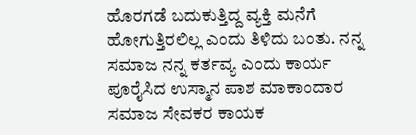ಹೊರಗಡೆ ಬದುಕುತ್ತಿದ್ದ ವ್ಯಕ್ತಿ ಮನೆಗೆ ಹೋಗುತ್ತಿರಲಿಲ್ಲ ಎಂದು ತಿಳಿದು ಬಂತು. ನನ್ನ ಸಮಾಜ ನನ್ನ ಕರ್ತವ್ಯ ಎಂದು ಕಾರ್ಯ ಪೂರೈಸಿದ ಉಸ್ಮಾನ ಪಾಶ ಮಾಕಾಂದಾರ ಸಮಾಜ ಸೇವಕರ ಕಾಯಕ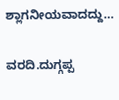ಶ್ಲಾಗನೀಯವಾದದ್ದು…

ವರದಿ.ದುಗ್ಗಪ್ಪ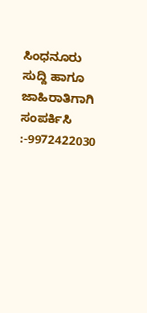ಸಿಂಧನೂರು
ಸುದ್ದಿ ಹಾಗೂ ಜಾಹಿರಾತಿಗಾಗಿ ಸಂಪರ್ಕಿಸಿ :-9972422030